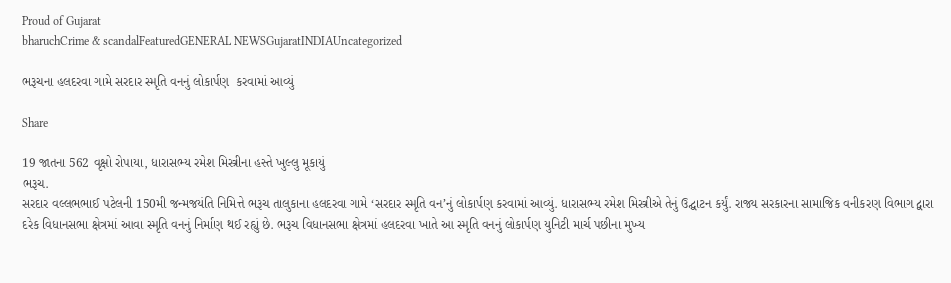Proud of Gujarat
bharuchCrime & scandalFeaturedGENERAL NEWSGujaratINDIAUncategorized

ભરૂચના હલદરવા ગામે સરદાર સ્મૃતિ વનનું લોકાર્પણ  કરવામાં આવ્યું

Share

19 જાતના 562 વૃક્ષો રોપાયા, ધારાસભ્ય રમેશ મિસ્ત્રીના હસ્તે ખુલ્લુ મૂકાયું
ભરૂચ.
સરદાર વલ્લભભાઈ પટેલની 150મી જન્મજયંતિ નિમિત્તે ભરૂચ તાલુકાના હલદરવા ગામે ‘સરદાર સ્મૃતિ વન’નું લોકાર્પણ કરવામાં આવ્યું. ધારાસભ્ય રમેશ મિસ્ત્રીએ તેનું ઉદ્ઘાટન કર્યું. રાજ્ય સરકારના સામાજિક વનીકરણ વિભાગ દ્વારા દરેક વિધાનસભા ક્ષેત્રમાં આવા સ્મૃતિ વનનું નિર્માણ થઈ રહ્યું છે. ભરૂચ વિધાનસભા ક્ષેત્રમાં હલદરવા ખાતે આ સ્મૃતિ વનનું લોકાર્પણ યુનિટી માર્ચ પછીના મુખ્ય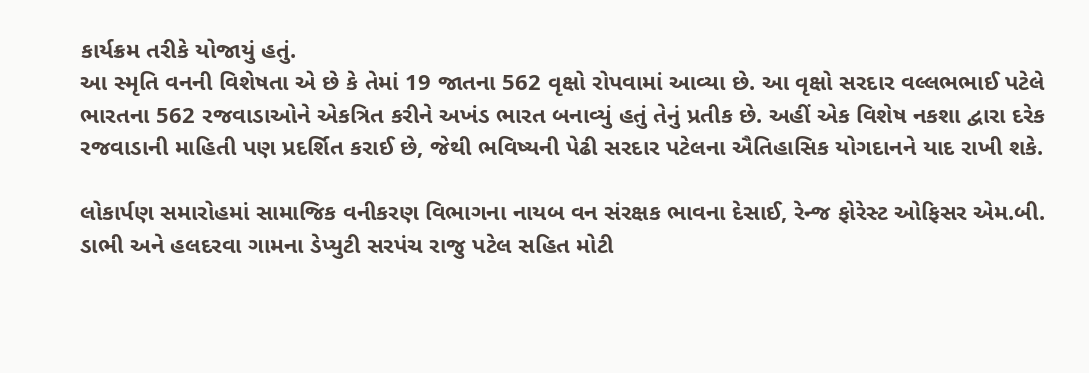કાર્યક્રમ તરીકે યોજાયું હતું.
આ સ્મૃતિ વનની વિશેષતા એ છે કે તેમાં 19 જાતના 562 વૃક્ષો રોપવામાં આવ્યા છે. આ વૃક્ષો સરદાર વલ્લભભાઈ પટેલે ભારતના 562 રજવાડાઓને એકત્રિત કરીને અખંડ ભારત બનાવ્યું હતું તેનું પ્રતીક છે. અહીં એક વિશેષ નકશા દ્વારા દરેક રજવાડાની માહિતી પણ પ્રદર્શિત કરાઈ છે, જેથી ભવિષ્યની પેઢી સરદાર પટેલના ઐતિહાસિક યોગદાનને યાદ રાખી શકે.

લોકાર્પણ સમારોહમાં સામાજિક વનીકરણ વિભાગના નાયબ વન સંરક્ષક ભાવના દેસાઈ, રેન્જ ફોરેસ્ટ ઓફિસર એમ.બી. ડાભી અને હલદરવા ગામના ડેપ્યુટી સરપંચ રાજુ પટેલ સહિત મોટી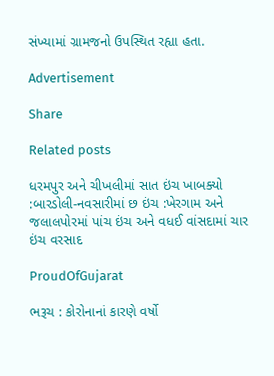સંખ્યામાં ગ્રામજનો ઉપસ્થિત રહ્યા હતા.

Advertisement

Share

Related posts

ધરમપુર અને ચીખલીમાં સાત ઇંચ ખાબક્યો :બારડોલી-નવસારીમાં છ ઇંચ :ખેરગામ અને જલાલપોરમાં પાંચ ઇંચ અને વધઈ વાંસદામાં ચાર ઇંચ વરસાદ

ProudOfGujarat

ભરૂચ : કોરોનાનાં કારણે વર્ષો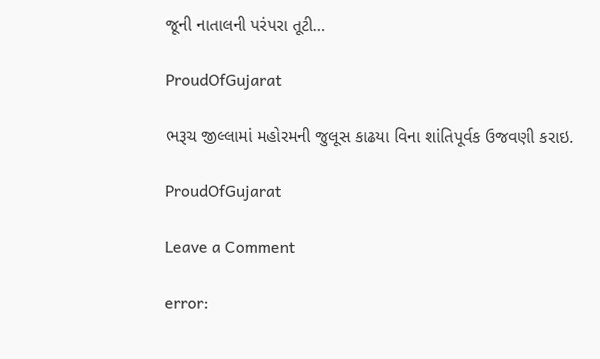જૂની નાતાલની પરંપરા તૂટી…

ProudOfGujarat

ભરૂચ જીલ્લામાં મહોરમની જુલૂસ કાઢયા વિના શાંતિપૂર્વક ઉજવણી કરાઇ.

ProudOfGujarat

Leave a Comment

error: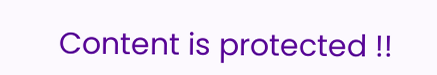Content is protected !!